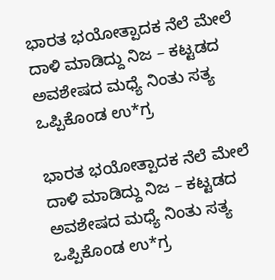ಭಾರತ ಭಯೋತ್ಪಾದಕ ನೆಲೆ ಮೇಲೆ ದಾಳಿ ಮಾಡಿದ್ದು ನಿಜ – ಕಟ್ಟಡದ ಅವಶೇಷದ ಮಧ್ಯೆ ನಿಂತು ಸತ್ಯ ಒಪ್ಪಿಕೊಂಡ ಉ*ಗ್ರ

ಭಾರತ ಭಯೋತ್ಪಾದಕ ನೆಲೆ ಮೇಲೆ ದಾಳಿ ಮಾಡಿದ್ದು ನಿಜ – ಕಟ್ಟಡದ ಅವಶೇಷದ ಮಧ್ಯೆ ನಿಂತು ಸತ್ಯ ಒಪ್ಪಿಕೊಂಡ ಉ*ಗ್ರ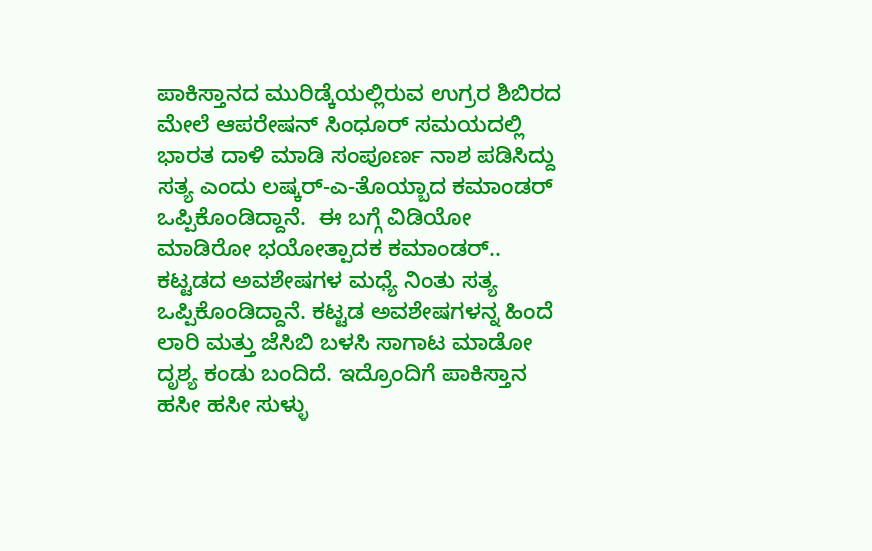ಪಾಕಿಸ್ತಾನದ ಮುರಿಡ್ಕೆಯಲ್ಲಿರುವ ಉಗ್ರರ ಶಿಬಿರದ ಮೇಲೆ ಆಪರೇಷನ್ ಸಿಂಧೂರ್ ಸಮಯದಲ್ಲಿ ಭಾರತ ದಾಳಿ ಮಾಡಿ ಸಂಪೂರ್ಣ ನಾಶ ಪಡಿಸಿದ್ದು ಸತ್ಯ ಎಂದು ಲಷ್ಕರ್-ಎ-ತೊಯ್ಬಾದ ಕಮಾಂಡರ್ ಒಪ್ಪಿಕೊಂಡಿದ್ದಾನೆ.  ಈ ಬಗ್ಗೆ ವಿಡಿಯೋ ಮಾಡಿರೋ ಭಯೋತ್ಪಾದಕ ಕಮಾಂಡರ್.. ಕಟ್ಟಡದ ಅವಶೇಷಗಳ ಮಧ್ಯೆ ನಿಂತು ಸತ್ಯ   ಒಪ್ಪಿಕೊಂಡಿದ್ದಾನೆ. ಕಟ್ಟಡ ಅವಶೇಷಗಳನ್ನ ಹಿಂದೆ ಲಾರಿ ಮತ್ತು ಜೆಸಿಬಿ ಬಳಸಿ ಸಾಗಾಟ ಮಾಡೋ ದೃಶ್ಯ ಕಂಡು ಬಂದಿದೆ. ಇದ್ರೊಂದಿಗೆ ಪಾಕಿಸ್ತಾನ ಹಸೀ ಹಸೀ ಸುಳ್ಳು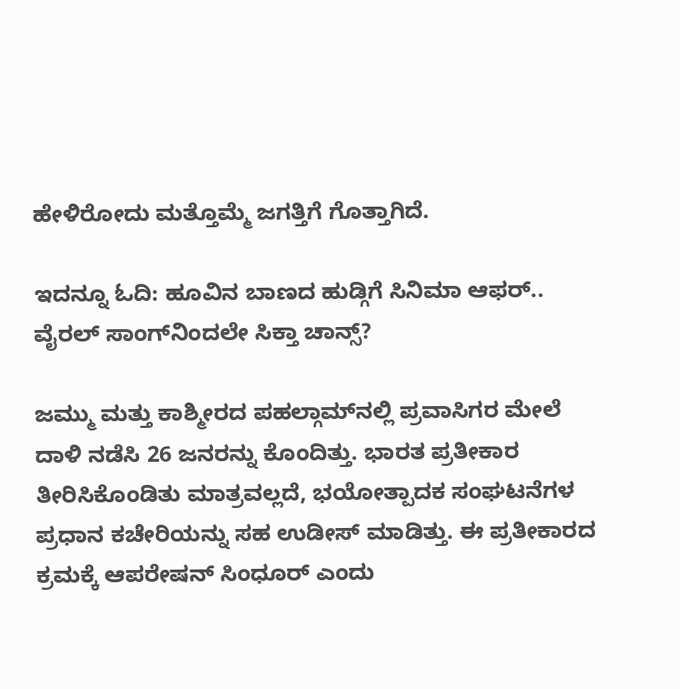ಹೇಳಿರೋದು ಮತ್ತೊಮ್ಮೆ ಜಗತ್ತಿಗೆ ಗೊತ್ತಾಗಿದೆ.

ಇದನ್ನೂ ಓದಿ: ಹೂವಿನ ಬಾಣದ ಹುಡ್ಗಿಗೆ ಸಿನಿಮಾ ಆಫರ್‌.. ವೈರಲ್‌ ಸಾಂಗ್‌ನಿಂದಲೇ ಸಿಕ್ತಾ ಚಾನ್ಸ್‌?

ಜಮ್ಮು ಮತ್ತು ಕಾಶ್ಮೀರದ ಪಹಲ್ಗಾಮ್‌ನಲ್ಲಿ ಪ್ರವಾಸಿಗರ ಮೇಲೆ ದಾಳಿ ನಡೆಸಿ 26 ಜನರನ್ನು ಕೊಂದಿತ್ತು. ಭಾರತ ಪ್ರತೀಕಾರ ತೀರಿಸಿಕೊಂಡಿತು ಮಾತ್ರವಲ್ಲದೆ, ಭಯೋತ್ಪಾದಕ ಸಂಘಟನೆಗಳ ಪ್ರಧಾನ ಕಚೇರಿಯನ್ನು ಸಹ ಉಡೀಸ್ ಮಾಡಿತ್ತು. ಈ ಪ್ರತೀಕಾರದ ಕ್ರಮಕ್ಕೆ ಆಪರೇಷನ್ ಸಿಂಧೂರ್ ಎಂದು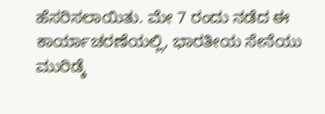ಹೆಸರಿಸಲಾಯಿತು. ಮೇ 7 ರಂದು ನಡೆದ ಈ ಕಾರ್ಯಾಚರಣೆಯಲ್ಲಿ, ಭಾರತೀಯ ಸೇನೆಯು ಮುರಿಡ್ಕೆ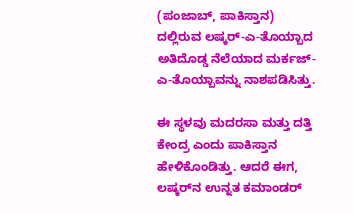(ಪಂಜಾಬ್, ಪಾಕಿಸ್ತಾನ) ದಲ್ಲಿರುವ ಲಷ್ಕರ್-ಎ-ತೊಯ್ಬಾದ ಅತಿದೊಡ್ಡ ನೆಲೆಯಾದ ಮರ್ಕಜ್-ಎ-ತೊಯ್ಬಾವನ್ನು ನಾಶಪಡಿಸಿತ್ತು.

ಈ ಸ್ಥಳವು ಮದರಸಾ ಮತ್ತು ದತ್ತಿ ಕೇಂದ್ರ ಎಂದು ಪಾಕಿಸ್ತಾನ ಹೇಳಿಕೊಂಡಿತ್ತು. ಆದರೆ ಈಗ, ಲಷ್ಕರ್‌ನ ಉನ್ನತ ಕಮಾಂಡರ್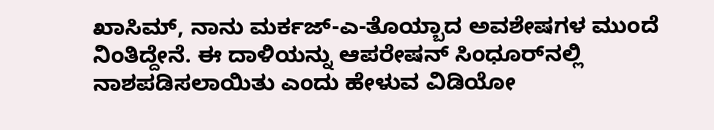ಖಾಸಿಮ್, ನಾನು ಮರ್ಕಜ್-ಎ-ತೊಯ್ಬಾದ ಅವಶೇಷಗಳ ಮುಂದೆ ನಿಂತಿದ್ದೇನೆ. ಈ ದಾಳಿಯನ್ನು ಆಪರೇಷನ್ ಸಿಂಧೂರ್‌ನಲ್ಲಿ ನಾಶಪಡಿಸಲಾಯಿತು ಎಂದು ಹೇಳುವ ವಿಡಿಯೋ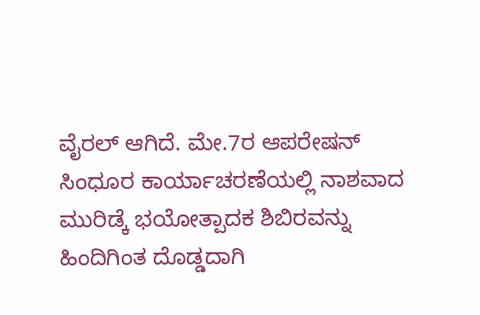ವೈರಲ್ ಆಗಿದೆ. ಮೇ.7ರ ಆಪರೇಷನ್ ಸಿಂಧೂರ ಕಾರ್ಯಾಚರಣೆಯಲ್ಲಿ ನಾಶವಾದ ಮುರಿಡ್ಕೆ ಭಯೋತ್ಪಾದಕ ಶಿಬಿರವನ್ನು ಹಿಂದಿಗಿಂತ ದೊಡ್ಡದಾಗಿ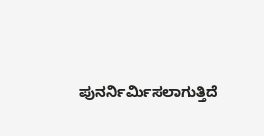ಪುನರ್ನಿರ್ಮಿಸಲಾಗುತ್ತಿದೆ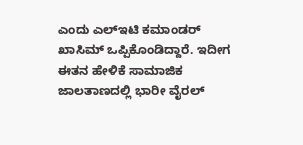ಎಂದು ಎಲ್‌ಇಟಿ ಕಮಾಂಡರ್ ಖಾಸಿಮ್ ಒಪ್ಪಿಕೊಂಡಿದ್ದಾರೆ. ಇದೀಗ ಈತನ ಹೇಳಿಕೆ ಸಾಮಾಜಿಕ ಜಾಲತಾಣದಲ್ಲಿ ಭಾರೀ ವೈರಲ್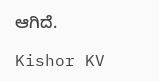ಆಗಿದೆ.

Kishor KV